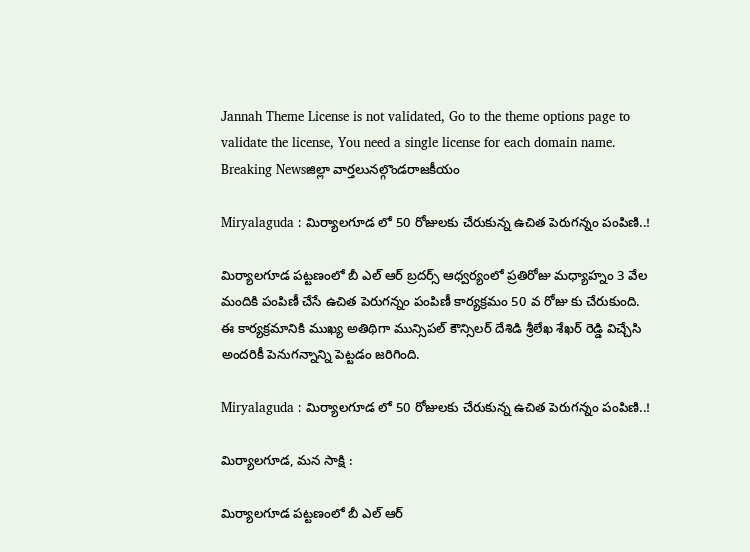Jannah Theme License is not validated, Go to the theme options page to validate the license, You need a single license for each domain name.
Breaking Newsజిల్లా వార్తలునల్గొండరాజకీయం

Miryalaguda : మిర్యాలగూడ లో 50 రోజులకు చేరుకున్న ఉచిత పెరుగన్నం పంపిణి..!

మిర్యాలగూడ పట్టణంలో బీ ఎల్ ఆర్ బ్రదర్స్ ఆధ్వర్యంలో ప్రతిరోజు మధ్యాహ్నం 3 వేల మందికి పంపిణీ చేసే ఉచిత పెరుగన్నం పంపిణీ కార్యక్రమం 50 వ రోజు కు చేరుకుంది. ఈ కార్యక్రమానికి ముఖ్య అతిథిగా మున్సిపల్ కౌన్సిలర్ దేశిడి శ్రీలేఖ శేఖర్ రెడ్డి విచ్చేసి అందరికీ పెనుగన్నాన్ని పెట్టడం జరిగింది.

Miryalaguda : మిర్యాలగూడ లో 50 రోజులకు చేరుకున్న ఉచిత పెరుగన్నం పంపిణి..!

మిర్యాలగూడ, మన సాక్షి :

మిర్యాలగూడ పట్టణంలో బీ ఎల్ ఆర్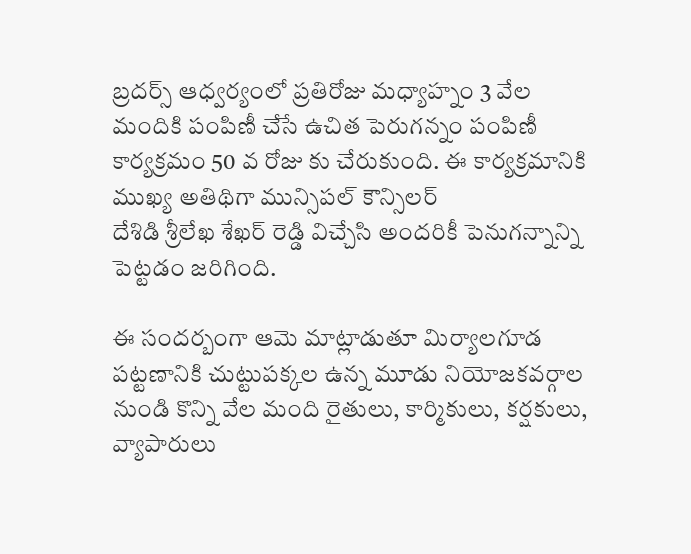బ్రదర్స్ ఆధ్వర్యంలో ప్రతిరోజు మధ్యాహ్నం 3 వేల మందికి పంపిణీ చేసే ఉచిత పెరుగన్నం పంపిణీ కార్యక్రమం 50 వ రోజు కు చేరుకుంది. ఈ కార్యక్రమానికి ముఖ్య అతిథిగా మున్సిపల్ కౌన్సిలర్
దేశిడి శ్రీలేఖ శేఖర్ రెడ్డి విచ్చేసి అందరికీ పెనుగన్నాన్ని పెట్టడం జరిగింది.

ఈ సందర్బంగా ఆమె మాట్లాడుతూ మిర్యాలగూడ పట్టణానికి చుట్టుపక్కల ఉన్న మూడు నియోజకవర్గాల నుండి కొన్ని వేల మంది రైతులు, కార్మికులు, కర్షకులు, వ్యాపారులు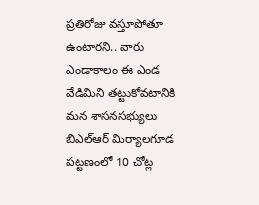ప్రతిరోజు వస్తూపోతూ ఉంటారని.. వారు ఎండాకాలం ఈ ఎండ వేడిమిని తట్టుకోవటానికి మన శాసనసభ్యులు బిఎల్ఆర్ మిర్యాలగూడ పట్టణంలో 10 చోట్ల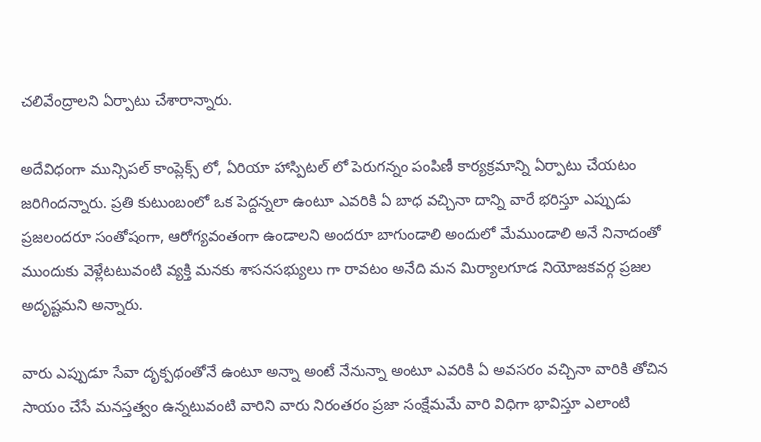చలివేంద్రాలని ఏర్పాటు చేశారాన్నారు.

అదేవిధంగా మున్సిపల్ కాంప్లెక్స్ లో, ఏరియా హాస్పిటల్ లో పెరుగన్నం పంపిణీ కార్యక్రమాన్ని ఏర్పాటు చేయటం జరిగిందన్నారు. ప్రతి కుటుంబంలో ఒక పెద్దన్నలా ఉంటూ ఎవరికి ఏ బాధ వచ్చినా దాన్ని వారే భరిస్తూ ఎప్పుడు ప్రజలందరూ సంతోషంగా, ఆరోగ్యవంతంగా ఉండాలని అందరూ బాగుండాలి అందులో మేముండాలి అనే నినాదంతో ముందుకు వెళ్లేటటువంటి వ్యక్తి మనకు శాసనసభ్యులు గా రావటం అనేది మన మిర్యాలగూడ నియోజకవర్గ ప్రజల అదృష్టమని అన్నారు.

వారు ఎప్పుడూ సేవా దృక్పథంతోనే ఉంటూ అన్నా అంటే నేనున్నా అంటూ ఎవరికి ఏ అవసరం వచ్చినా వారికి తోచిన సాయం చేసే మనస్తత్వం ఉన్నటువంటి వారిని వారు నిరంతరం ప్రజా సంక్షేమమే వారి విధిగా భావిస్తూ ఎలాంటి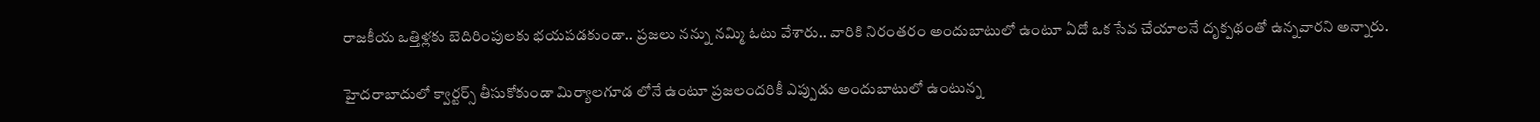రాజకీయ ఒత్తిళ్లకు బెదిరింపులకు భయపడకుండా.. ప్రజలు నన్ను నమ్మి ఓటు వేశారు.. వారికి నిరంతరం అందుబాటులో ఉంటూ ఏదో ఒక సేవ చేయాలనే దృక్పథంతో ఉన్నవారని అన్నారు.

హైదరాబాదులో క్వార్టర్స్ తీసుకోకుండా మిర్యాలగూడ లోనే ఉంటూ ప్రజలందరికీ ఎప్పుడు అందుబాటులో ఉంటున్న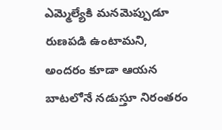ఎమ్మెల్యేకి మనమెప్పుడూ రుణపడి ఉంటామని, అందరం కూడా ఆయన బాటలోనే నడుస్తూ నిరంతరం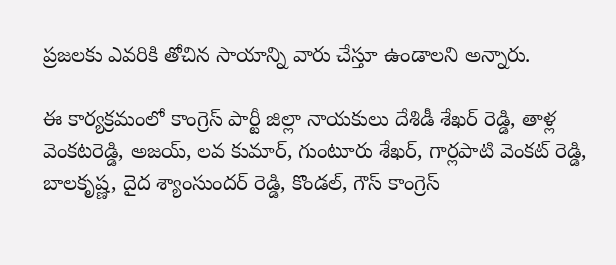ప్రజలకు ఎవరికి తోచిన సాయాన్ని వారు చేస్తూ ఉండాలని అన్నారు.

ఈ కార్యక్రమంలో కాంగ్రెస్ పార్టీ జిల్లా నాయకులు దేశిడీ శేఖర్ రెడ్డి, తాళ్ల వెంకటరెడ్డి, అజయ్, లవ కుమార్, గుంటూరు శేఖర్, గార్లపాటి వెంకట్ రెడ్డి, బాలకృష్ణ, దైద శ్యాంసుందర్ రెడ్డి, కొండల్, గౌస్ కాంగ్రెస్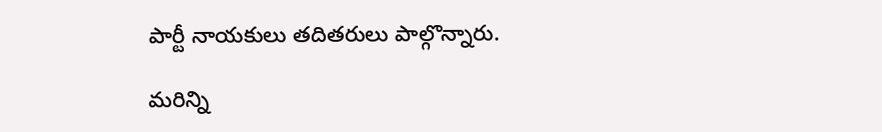పార్టీ నాయకులు తదితరులు పాల్గొన్నారు.

మరిన్ని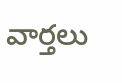వార్తలు